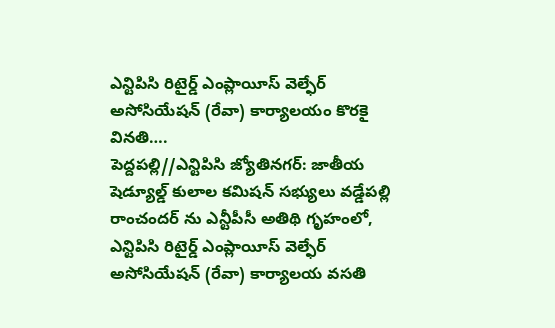ఎన్టిపిసి రిటైర్డ్ ఎంప్లాయీస్ వెల్ఫేర్ అసోసియేషన్ (రేవా) కార్యాలయం కొరకై వినతి….
పెద్దపల్లి//ఎన్టిపిసి జ్యోతినగర్: జాతీయ షెడ్యూల్డ్ కులాల కమిషన్ సభ్యులు వడ్డేపల్లి రాంచందర్ ను ఎన్టీపీసీ అతిథి గృహంలో, ఎన్టిపిసి రిటైర్డ్ ఎంప్లాయీస్ వెల్ఫేర్ అసోసియేషన్ (రేవా) కార్యాలయ వసతి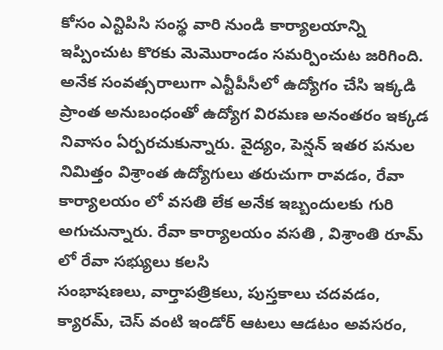కోసం ఎన్టిపిసి సంస్థ వారి నుండి కార్యాలయాన్ని ఇప్పించుట కొరకు మెమొరాండం సమర్పించుట జరిగింది.
అనేక సంవత్సరాలుగా ఎన్టీపీసీలో ఉద్యోగం చేసి ఇక్కడి ప్రాంత అనుబంధంతో ఉద్యోగ విరమణ అనంతరం ఇక్కడ నివాసం ఏర్పరచుకున్నారు. వైద్యం, పెన్షన్ ఇతర పనుల నిమిత్తం విశ్రాంత ఉద్యోగులు తరుచుగా రావడం, రేవా కార్యాలయం లో వసతి లేక అనేక ఇబ్బందులకు గురి అగుచున్నారు. రేవా కార్యాలయం వసతి , విశ్రాంతి రూమ్ లో రేవా సభ్యులు కలసి
సంభాషణలు, వార్తాపత్రికలు, పుస్తకాలు చదవడం, క్యారమ్, చెస్ వంటి ఇండోర్ ఆటలు ఆడటం అవసరం,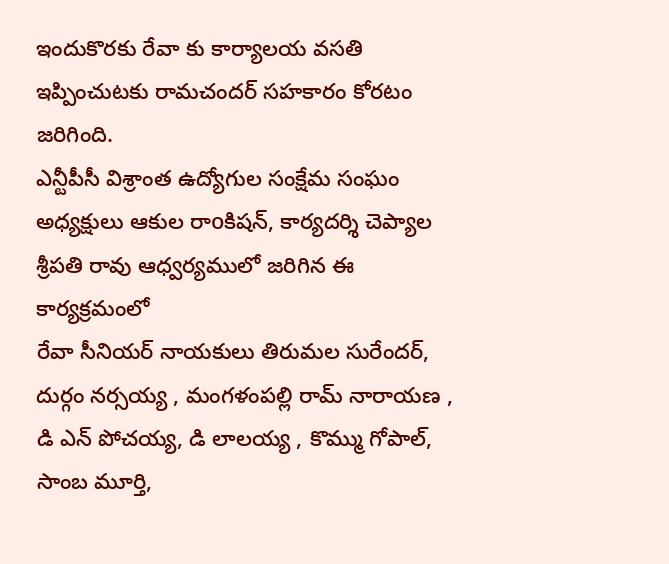ఇందుకొరకు రేవా కు కార్యాలయ వసతి ఇప్పించుటకు రామచందర్ సహకారం కోరటం జరిగింది.
ఎన్టీపీసీ విశ్రాంత ఉద్యోగుల సంక్షేమ సంఘం అధ్యక్షులు ఆకుల రాoకిషన్, కార్యదర్శి చెప్యాల శ్రీపతి రావు ఆధ్వర్యములో జరిగిన ఈ కార్యక్రమంలో
రేవా సీనియర్ నాయకులు తిరుమల సురేందర్, దుర్గం నర్సయ్య , మంగళంపల్లి రామ్ నారాయణ , డి ఎన్ పోచయ్య, డి లాలయ్య , కొమ్ము గోపాల్, సాంబ మూర్తి,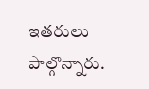ఇతరులు పాల్గొన్నారు.